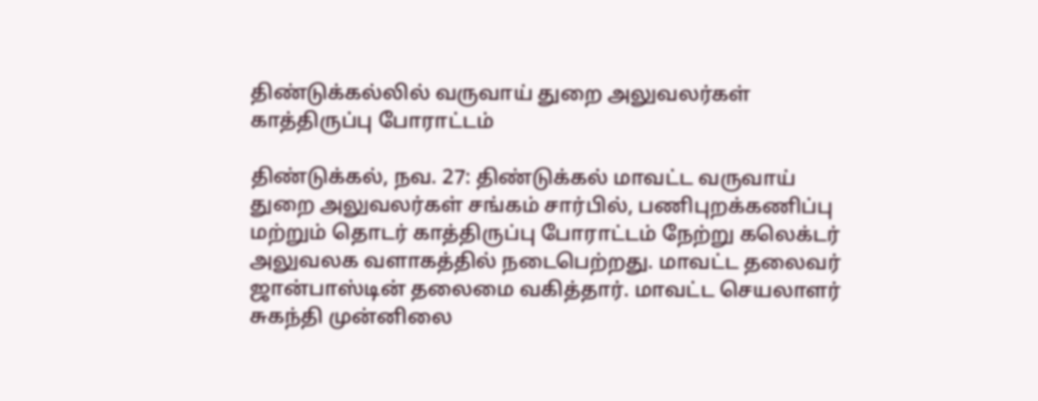திண்டுக்கல்லில் வருவாய் துறை அலுவலர்கள் காத்திருப்பு போராட்டம்

திண்டுக்கல், நவ. 27: திண்டுக்கல் மாவட்ட வருவாய் துறை அலுவலர்கள் சங்கம் சார்பில், பணிபுறக்கணிப்பு மற்றும் தொடர் காத்திருப்பு போராட்டம் நேற்று கலெக்டர் அலுவலக வளாகத்தில் நடைபெற்றது. மாவட்ட தலைவர் ஜான்பாஸ்டின் தலைமை வகித்தார். மாவட்ட செயலாளர் சுகந்தி முன்னிலை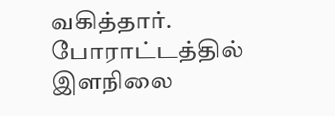வகித்தார். போராட்டத்தில் இளநிலை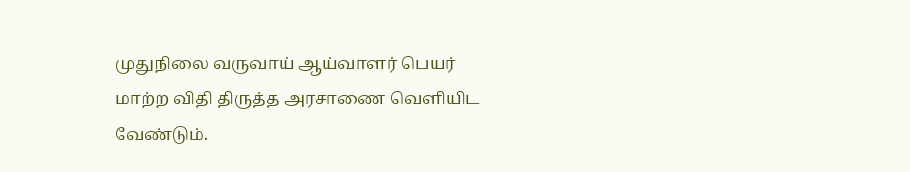முதுநிலை வருவாய் ஆய்வாளர் பெயர் மாற்ற விதி திருத்த அரசாணை வெளியிட வேண்டும்.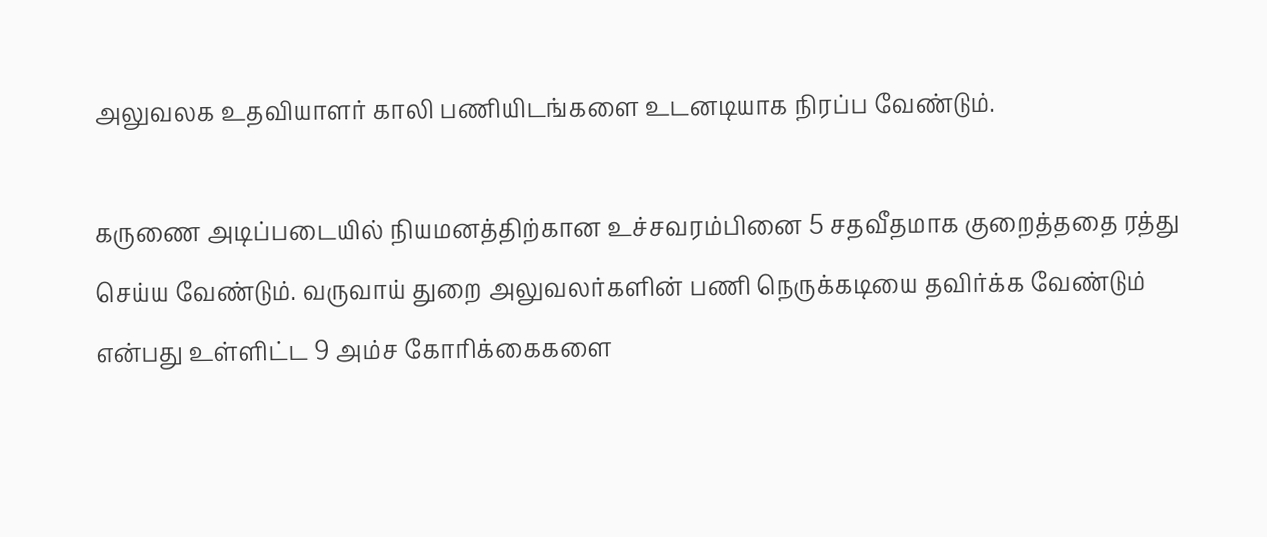அலுவலக உதவியாளர் காலி பணியிடங்களை உடனடியாக நிரப்ப வேண்டும்.

கருணை அடிப்படையில் நியமனத்திற்கான உச்சவரம்பினை 5 சதவீதமாக குறைத்ததை ரத்து செய்ய வேண்டும். வருவாய் துறை அலுவலர்களின் பணி நெருக்கடியை தவிர்க்க வேண்டும் என்பது உள்ளிட்ட 9 அம்ச கோரிக்கைகளை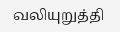வலியுறுத்தி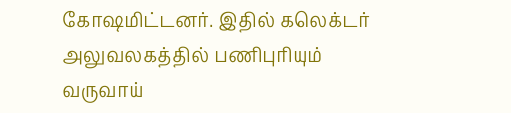கோஷமிட்டனர். இதில் கலெக்டர் அலுவலகத்தில் பணிபுரியும் வருவாய்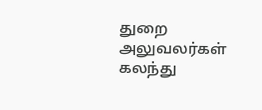துறை அலுவலர்கள் கலந்து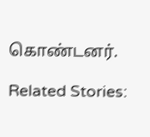கொண்டனர்.

Related Stories: